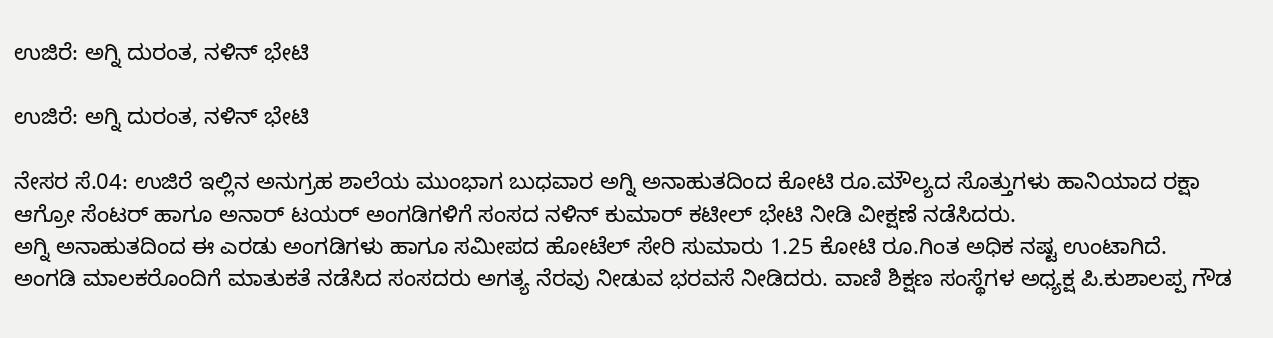ಉಜಿರೆ: ಅಗ್ನಿ ದುರಂತ, ನಳಿನ್ ಭೇಟಿ

ಉಜಿರೆ: ಅಗ್ನಿ ದುರಂತ, ನಳಿನ್ ಭೇಟಿ

ನೇಸರ ಸೆ.04: ಉಜಿರೆ ಇಲ್ಲಿನ ಅನುಗ್ರಹ ಶಾಲೆಯ ಮುಂಭಾಗ ಬುಧವಾರ ಅಗ್ನಿ ಅನಾಹುತದಿಂದ ಕೋಟಿ ರೂ.ಮೌಲ್ಯದ ಸೊತ್ತುಗಳು ಹಾನಿಯಾದ ರಕ್ಷಾ ಆಗ್ರೋ ಸೆಂಟರ್ ಹಾಗೂ ಅನಾರ್ ಟಯರ್ ಅಂಗಡಿಗಳಿಗೆ ಸಂಸದ ನಳಿನ್ ಕುಮಾರ್ ಕಟೀಲ್ ಭೇಟಿ ನೀಡಿ ವೀಕ್ಷಣೆ ನಡೆಸಿದರು.
ಅಗ್ನಿ ಅನಾಹುತದಿಂದ ಈ ಎರಡು ಅಂಗಡಿಗಳು ಹಾಗೂ ಸಮೀಪದ ಹೋಟೆಲ್ ಸೇರಿ ಸುಮಾರು 1.25 ಕೋಟಿ ರೂ.ಗಿಂತ ಅಧಿಕ ನಷ್ಟ ಉಂಟಾಗಿದೆ.
ಅಂಗಡಿ ಮಾಲಕರೊಂದಿಗೆ ಮಾತುಕತೆ ನಡೆಸಿದ ಸಂಸದರು ಅಗತ್ಯ ನೆರವು ನೀಡುವ ಭರವಸೆ ನೀಡಿದರು. ವಾಣಿ ಶಿಕ್ಷಣ ಸಂಸ್ಥೆಗಳ ಅಧ್ಯಕ್ಷ ಪಿ.ಕುಶಾಲಪ್ಪ ಗೌಡ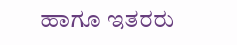ಹಾಗೂ ಇತರರು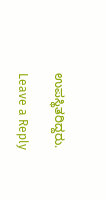ಉಪಸ್ಥಿತರಿದ್ದರು.

Leave a Reply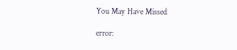You May Have Missed

error: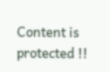Content is protected !!